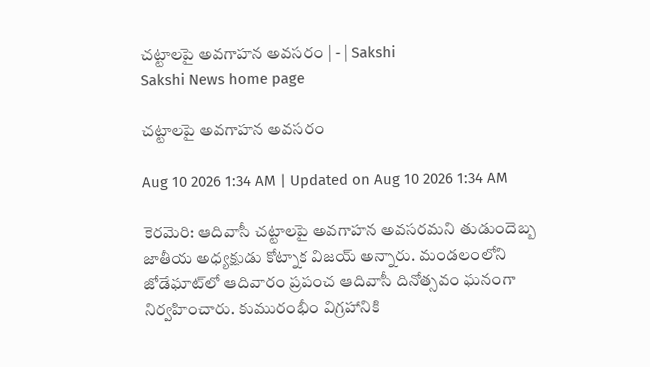చట్టాలపై అవగాహన అవసరం | - | Sakshi
Sakshi News home page

చట్టాలపై అవగాహన అవసరం

Aug 10 2026 1:34 AM | Updated on Aug 10 2026 1:34 AM

కెరమెరి: ఆదివాసీ చట్టాలపై అవగాహన అవసరమని తుడుందెబ్బ జాతీయ అధ్యక్షుడు కోట్నాక విజయ్‌ అన్నారు. మండలంలోని జోడేఘాట్‌లో ఆదివారం ప్రపంచ ఆదివాసీ దినోత్సవం ఘనంగా నిర్వహించారు. కుమురంభీం విగ్రహానికి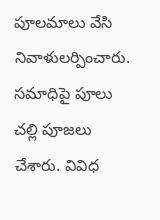పూలమాలు వేసి నివాళులర్పించారు. సమాధిపై పూలు చల్లి పూజలు చేశారు. వివిధ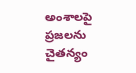అంశాలపై ప్రజలను చైతన్యం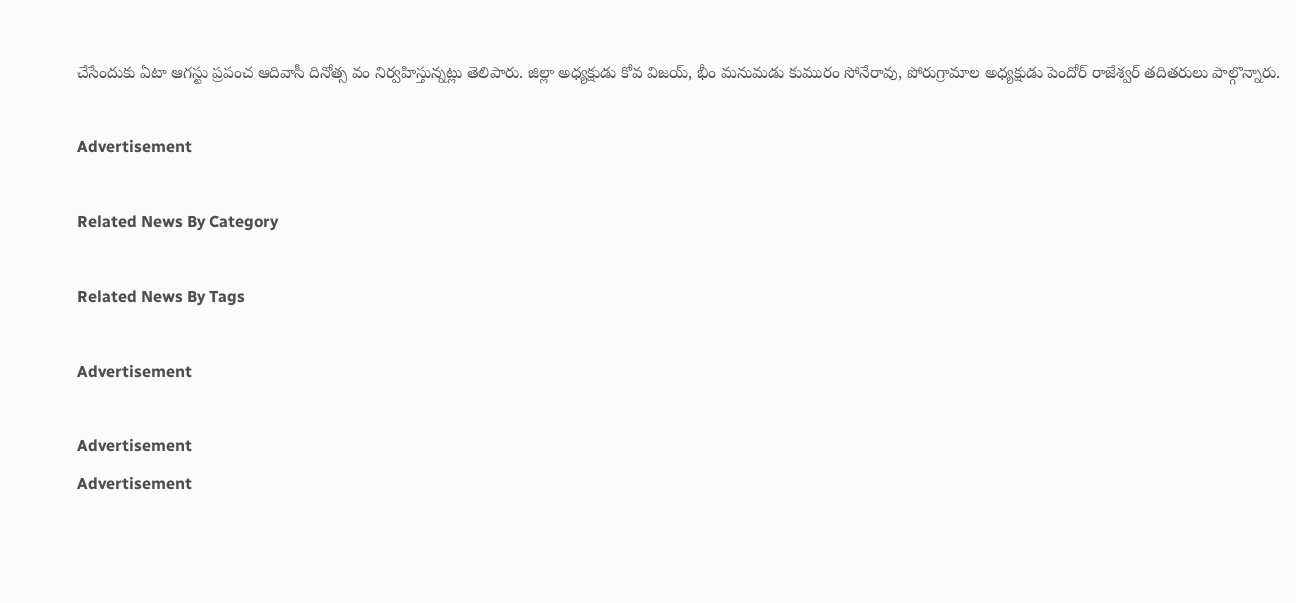చేసేందుకు ఏటా ఆగస్టు ప్రపంచ ఆదివాసీ దినోత్స వం నిర్వహిస్తున్నట్లు తెలిపారు. జిల్లా అధ్యక్షుడు కోవ విజయ్‌, భీం మనుమడు కుమురం సోనేరావు, పోరుగ్రామాల అధ్యక్షుడు పెందోర్‌ రాజేశ్వర్‌ తదితరులు పాల్గొన్నారు.

Advertisement

Related News By Category

Related News By Tags

Advertisement

Advertisement
Advertisement